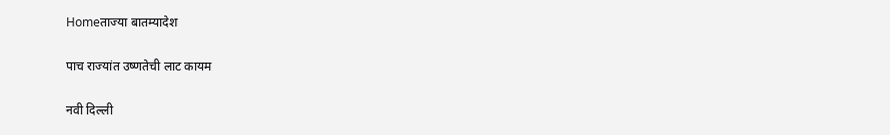Homeताज्या बातम्यादेश

पाच राज्यांत उष्णतेची लाट कायम

नवी दिल्ली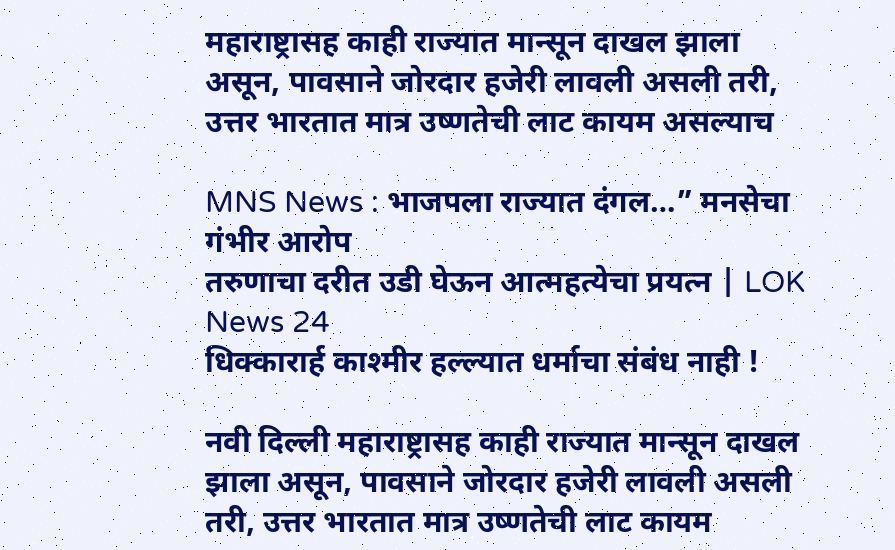महाराष्ट्रासह काही राज्यात मान्सून दाखल झाला असून, पावसाने जोरदार हजेरी लावली असली तरी, उत्तर भारतात मात्र उष्णतेची लाट कायम असल्याच

MNS News : भाजपला राज्यात दंगल…” मनसेचा गंभीर आरोप
तरुणाचा दरीत उडी घेऊन आत्महत्येचा प्रयत्न | LOK News 24
धिक्कारार्ह काश्मीर हल्ल्यात धर्माचा संबंध नाही !

नवी दिल्ली महाराष्ट्रासह काही राज्यात मान्सून दाखल झाला असून, पावसाने जोरदार हजेरी लावली असली तरी, उत्तर भारतात मात्र उष्णतेची लाट कायम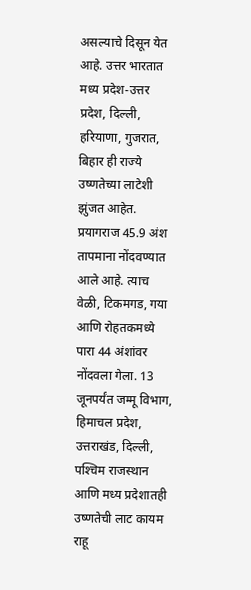असल्याचे दिसून येत आहे. उत्तर भारतात मध्य प्रदेश-उत्तर प्रदेश, दिल्ली, हरियाणा, गुजरात, बिहार ही राज्ये उष्णतेच्या लाटेशी झुंजत आहेत. प्रयागराज 45.9 अंश तापमाना नोंदवण्यात आले आहे. त्याच वेळी, टिकमगड, गया आणि रोहतकमध्ये पारा 44 अंशांवर नोंदवला गेला. 13 जूनपर्यंत जम्मू विभाग, हिमाचल प्रदेश, उत्तराखंड, दिल्ली, पश्‍चिम राजस्थान आणि मध्य प्रदेशातही उष्णतेची लाट कायम राहू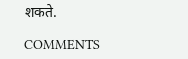शकते.

COMMENTS